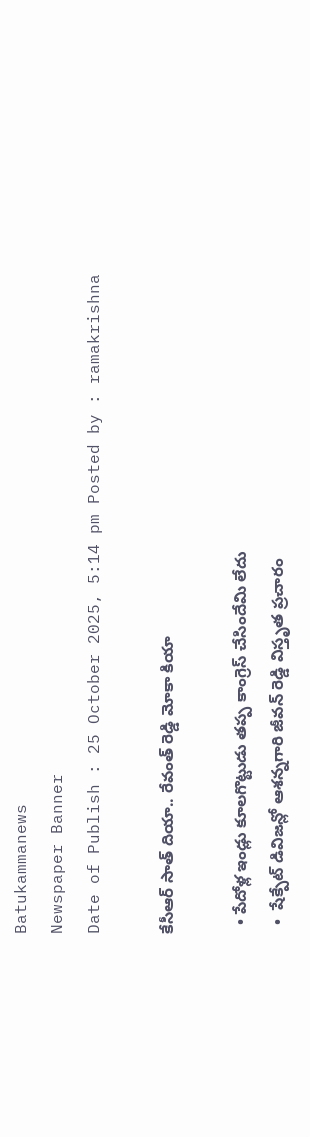Batukammanews
Newspaper Banner
Date of Publish : 25 October 2025, 5:14 pm Posted by : ramakrishna

కేసీఆర్ సాత్ దియా.. రేవంత్ రెడ్డి మోకా కియా

  • పేదోళ్ల ఇండ్లు కూలగొట్టుడు తప్ప కాంగ్రెస్ చేసిందేమి లేదు
  •  షేక్పేట్ డివిజన్లో ఆశన్నగారి జీవన్ రెడ్డి విస్తృత ప్రచారం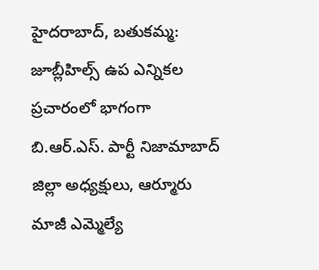హైదరాబాద్, బతుకమ్మ: జూబ్లీహిల్స్ ఉప ఎన్నికల ప్రచారంలో భాగంగా బి.ఆర్.ఎస్. పార్టీ నిజామాబాద్ జిల్లా అధ్యక్షులు, ఆర్మూరు మాజీ ఎమ్మెల్యే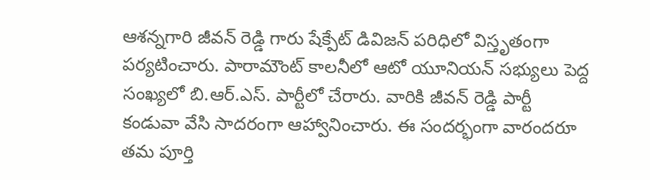ఆశన్నగారి జీవన్ రెడ్డి గారు షేక్పేట్ డివిజన్ పరిధిలో విస్తృతంగా పర్యటించారు. పారామౌంట్ కాలనీలో ఆటో యూనియన్ సభ్యులు పెద్ద సంఖ్యలో బి.ఆర్.ఎస్. పార్టీలో చేరారు. వారికి జీవన్ రెడ్డి పార్టీ కండువా వేసి సాదరంగా ఆహ్వానించారు. ఈ సందర్భంగా వారందరూ తమ పూర్తి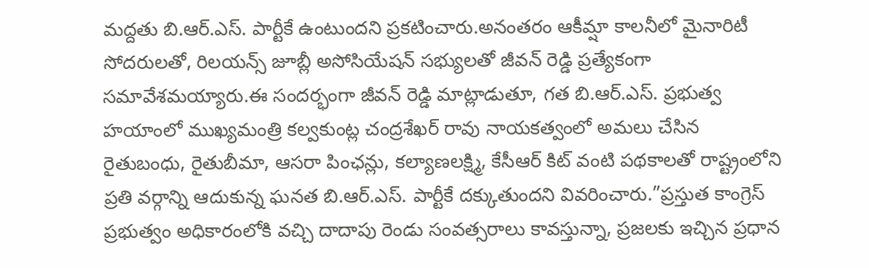మద్దతు బి.ఆర్.ఎస్. పార్టీకే ఉంటుందని ప్రకటించారు.అనంతరం ఆకీమ్షా కాలనీలో మైనారిటీ సోదరులతో, రిలయన్స్ జూబ్లీ అసోసియేషన్ సభ్యులతో జీవన్ రెడ్డి ప్రత్యేకంగా సమావేశమయ్యారు.ఈ సందర్భంగా జీవన్ రెడ్డి మాట్లాడుతూ, గత బి.ఆర్.ఎస్. ప్రభుత్వ హయాంలో ముఖ్యమంత్రి కల్వకుంట్ల చంద్రశేఖర్ రావు నాయకత్వంలో అమలు చేసిన రైతుబంధు, రైతుబీమా, ఆసరా పింఛన్లు, కల్యాణలక్ష్మి, కేసీఆర్ కిట్ వంటి పథకాలతో రాష్ట్రంలోని ప్రతి వర్గాన్ని ఆదుకున్న ఘనత బి.ఆర్.ఎస్. పార్టీకే దక్కుతుందని వివరించారు.”ప్రస్తుత కాంగ్రెస్ ప్రభుత్వం అధికారంలోకి వచ్చి దాదాపు రెండు సంవత్సరాలు కావస్తున్నా, ప్రజలకు ఇచ్చిన ప్రధాన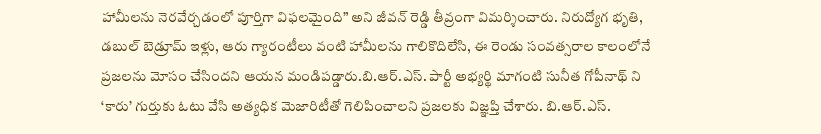హామీలను నెరవేర్చడంలో పూర్తిగా విఫలమైంది” అని జీవన్ రెడ్డి తీవ్రంగా విమర్శించారు. నిరుద్యోగ భృతి, డబుల్ బెడ్రూమ్ ఇళ్లు, ఆరు గ్యారంటీలు వంటి హామీలను గాలికొదిలేసి, ఈ రెండు సంవత్సరాల కాలంలోనే ప్రజలను మోసం చేసిందని ఆయన మండిపడ్డారు.బి.ఆర్.ఎస్. పార్టీ అభ్యర్థి మాగంటి సునీత గోపీనాథ్ ని ‘కారు’ గుర్తుకు ఓటు వేసి అత్యధిక మెజారిటీతో గెలిపించాలని ప్రజలకు విజ్ఞప్తి చేశారు. బి.ఆర్.ఎస్.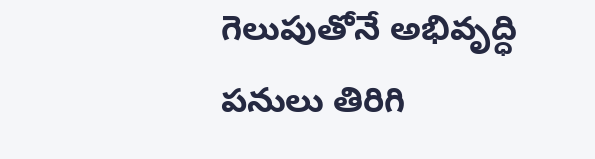గెలుపుతోనే అభివృద్ధి పనులు తిరిగి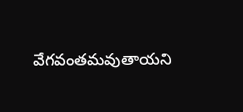వేగవంతమవుతాయని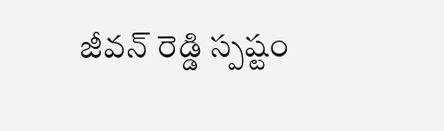జీవన్ రెడ్డి స్పష్టం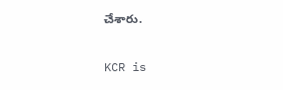చేశారు.

KCR is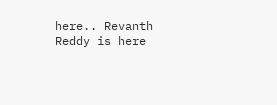here.. Revanth Reddy is here